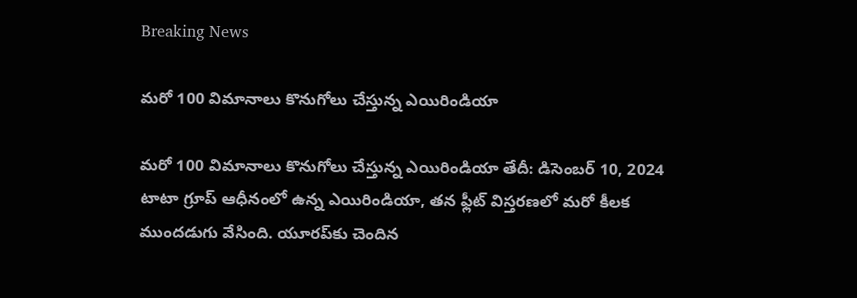Breaking News

మరో 100 విమానాలు కొనుగోలు చేస్తున్న ఎయిరిండియా

మరో 100 విమానాలు కొనుగోలు చేస్తున్న ఎయిరిండియా తేదీ: డిసెంబర్ 10, 2024 టాటా గ్రూప్ ఆధీనంలో ఉన్న ఎయిరిండియా, తన ఫ్లీట్ విస్తరణలో మరో కీలక ముందడుగు వేసింది. యూరప్‌కు చెందిన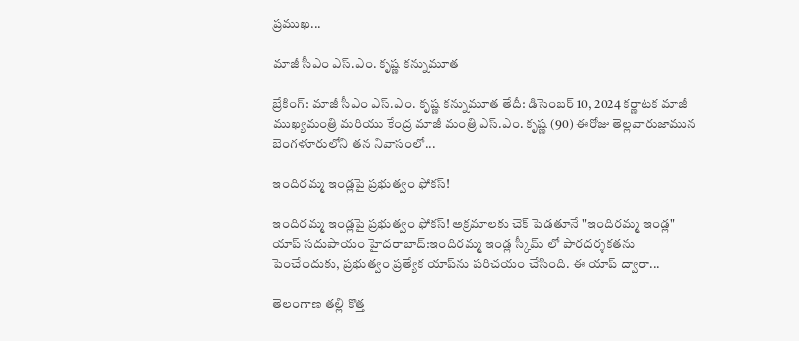ప్రముఖ...

మాజీ సీఎం ఎస్.ఎం. కృష్ణ కన్నుమూత

బ్రేకింగ్: మాజీ సీఎం ఎస్.ఎం. కృష్ణ కన్నుమూత తేదీ: డిసెంబర్ 10, 2024 కర్ణాటక మాజీ ముఖ్యమంత్రి మరియు కేంద్ర మాజీ మంత్రి ఎస్.ఎం. కృష్ణ (90) ఈరోజు తెల్లవారుజామున బెంగళూరులోని తన నివాసంలో...

ఇందిరమ్మ ఇండ్లపై ప్రభుత్వం ఫోకస్!

ఇందిరమ్మ ఇండ్లపై ప్రభుత్వం ఫోకస్! అక్రమాలకు చెక్ పెడతూనే "ఇందిరమ్మ ఇండ్ల" యాప్ సదుపాయం హైదరాబాద్:ఇందిరమ్మ ఇండ్ల స్కీమ్ లో పారదర్శకతను పెంచేందుకు, ప్రభుత్వం ప్రత్యేక యాప్‌ను పరిచయం చేసింది. ఈ యాప్ ద్వారా...

తెలంగాణ తల్లి కొత్త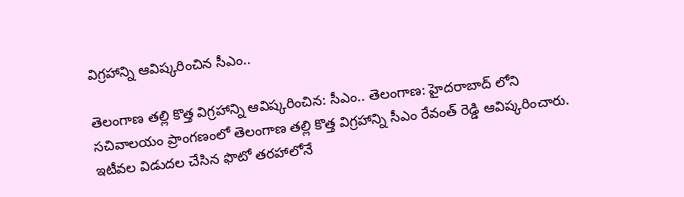విగ్రహాన్ని ఆవిష్కరించిన సీఎం..

తెలంగాణ తల్లి కొత్త విగ్రహాన్ని ఆవిష్కరించిన: సీఎం.. తెలంగాణ: హైదరాబాద్ లోని సచివాలయం ప్రాంగణంలో తెలంగాణ తల్లి కొత్త విగ్రహాన్ని సీఎం రేవంత్ రెడ్డి ఆవిష్కరించారు. ఇటీవల విడుదల చేసిన ఫొటో తరహాలోనే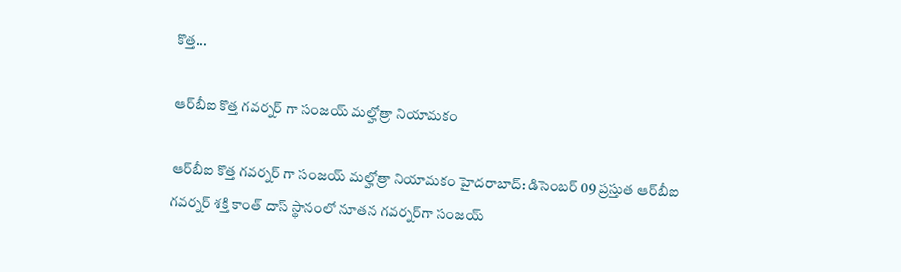కొత్త...

ఆర్‌బీఐ కొత్త గవర్నర్ గా సంజయ్ మల్హోత్రా నియామకం

ఆర్‌బీఐ కొత్త గవర్నర్ గా సంజయ్ మల్హోత్రా నియామకం హైదరాబాద్: డిసెంబర్ 09 ప్రస్తుత ఆర్‌బీఐ గవర్నర్ శక్తి కాంత్ దాస్ స్థానంలో నూతన గవర్నర్‌గా సంజయ్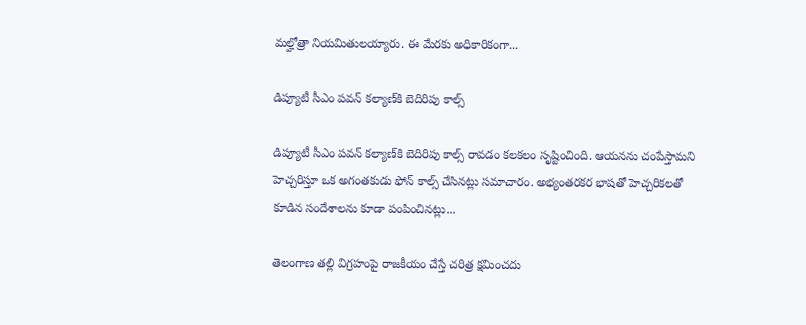మల్హోత్రా నియమితులయ్యారు. ఈ మేరకు అధికారికంగా...

డిప్యూటీ సీఎం పవన్ కల్యాణ్‌కి బెదిరిపు కాల్స్

డిప్యూటీ సీఎం పవన్ కల్యాణ్‌కి బెదిరిపు కాల్స్ రావడం కలకలం సృష్టించింది. ఆయనను చంపేస్తామని హెచ్చరిస్తూ ఒక అగంతకుడు ఫోన్ కాల్స్ చేసినట్లు సమాచారం. అభ్యంతరకర భాషతో హెచ్చరికలతో కూడిన సందేశాలను కూడా పంపించినట్లు...

తెలంగాణ తల్లి విగ్రహంపై రాజకీయం చేస్తే చరిత్ర క్షమించదు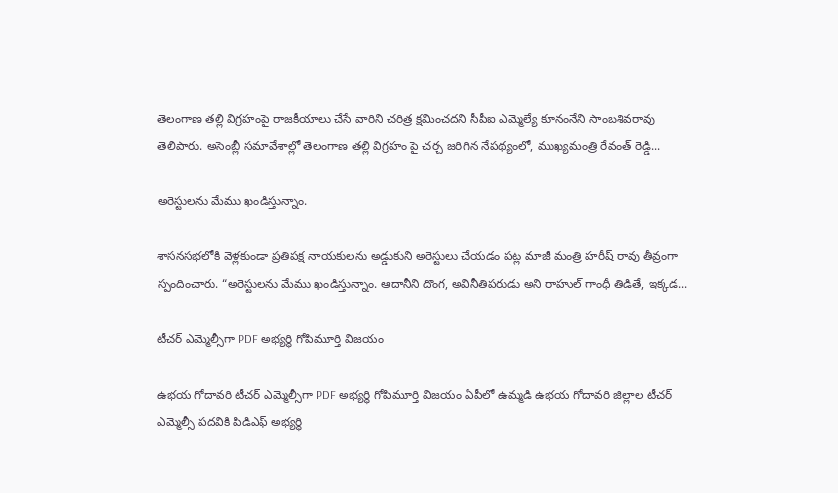తెలంగాణ తల్లి విగ్రహంపై రాజకీయాలు చేసే వారిని చరిత్ర క్షమించదని సీపీఐ ఎమ్మెల్యే కూనంనేని సాంబశివరావు తెలిపారు. అసెంబ్లీ సమావేశాల్లో తెలంగాణ తల్లి విగ్రహం పై చర్చ జరిగిన నేపథ్యంలో, ముఖ్యమంత్రి రేవంత్ రెడ్డి...

అరెస్టులను మేము ఖండిస్తున్నాం.

శాసనసభలోకి వెళ్లకుండా ప్రతిపక్ష నాయకులను అడ్డుకుని అరెస్టులు చేయడం పట్ల మాజీ మంత్రి హరీష్ రావు తీవ్రంగా స్పందించారు. “అరెస్టులను మేము ఖండిస్తున్నాం. ఆదానీని దొంగ, అవినీతిపరుడు అని రాహుల్ గాంధీ తిడితే, ఇక్కడ...

టీచర్ ఎమ్మెల్సీగా PDF అభ్యర్థి గోపిమూర్తి విజయం

ఉభయ గోదావరి టీచర్ ఎమ్మెల్సీగా PDF అభ్యర్థి గోపిమూర్తి విజయం ఏపీలో ఉమ్మడి ఉభయ గోదావరి జిల్లాల టీచర్ ఎమ్మెల్సీ పదవికి పిడిఎఫ్ అభ్యర్థి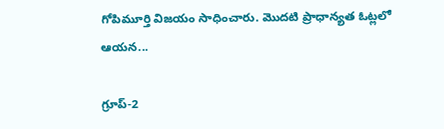గోపిమూర్తి విజయం సాధించారు. మొదటి ప్రాధాన్యత ఓట్లలో ఆయన...

గ్రూప్-2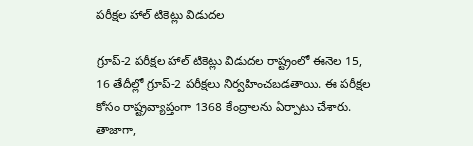పరీక్షల హాల్ టికెట్లు విడుదల

గ్రూప్-2 పరీక్షల హాల్ టికెట్లు విడుదల రాష్ట్రంలో ఈనెల 15, 16 తేదీల్లో గ్రూప్-2 పరీక్షలు నిర్వహించబడతాయి. ఈ పరీక్షల కోసం రాష్ట్రవ్యాప్తంగా 1368 కేంద్రాలను ఏర్పాటు చేశారు. తాజాగా,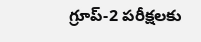గ్రూప్-2 పరీక్షలకు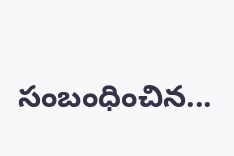సంబంధించిన...